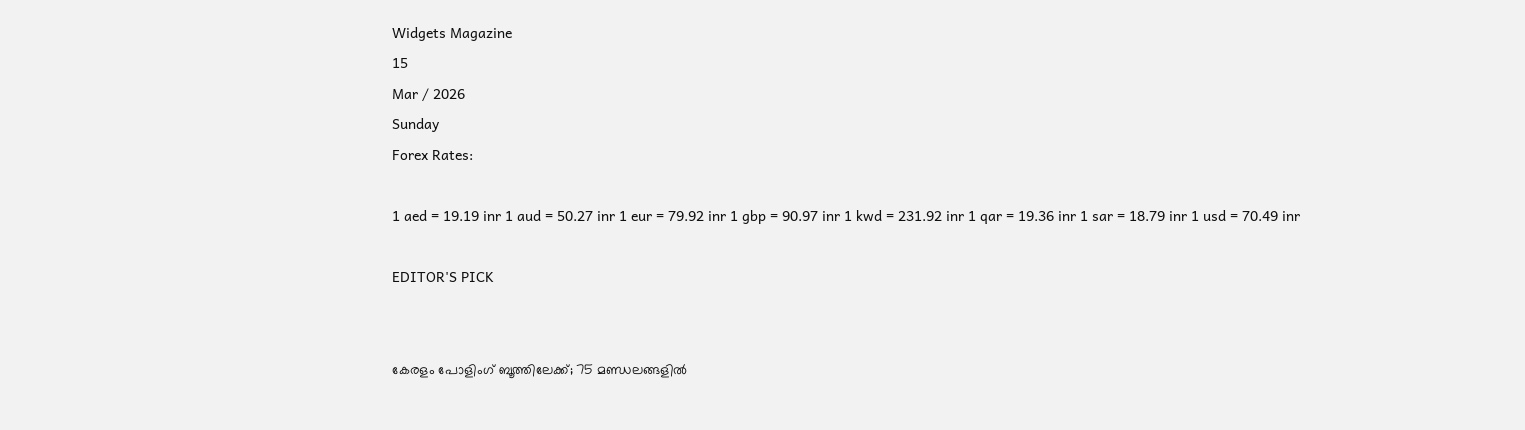Widgets Magazine
15
Mar / 2026
Sunday
Forex Rates:

1 aed = 19.19 inr 1 aud = 50.27 inr 1 eur = 79.92 inr 1 gbp = 90.97 inr 1 kwd = 231.92 inr 1 qar = 19.36 inr 1 sar = 18.79 inr 1 usd = 70.49 inr

EDITOR'S PICK


കേരളം പോളിംഗ് ബൂത്തിലേക്ക്; 75 മണ്ഡലങ്ങളിൽ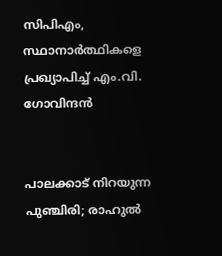സിപിഎം, സ്ഥാനാർത്ഥികളെ പ്രഖ്യാപിച്ച് എം.വി. ഗോവിന്ദൻ


പാലക്കാട് നിറയുന്ന പുഞ്ചിരി; രാഹുൽ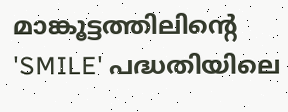മാങ്കൂട്ടത്തിലിന്റെ 'SMILE' പദ്ധതിയിലെ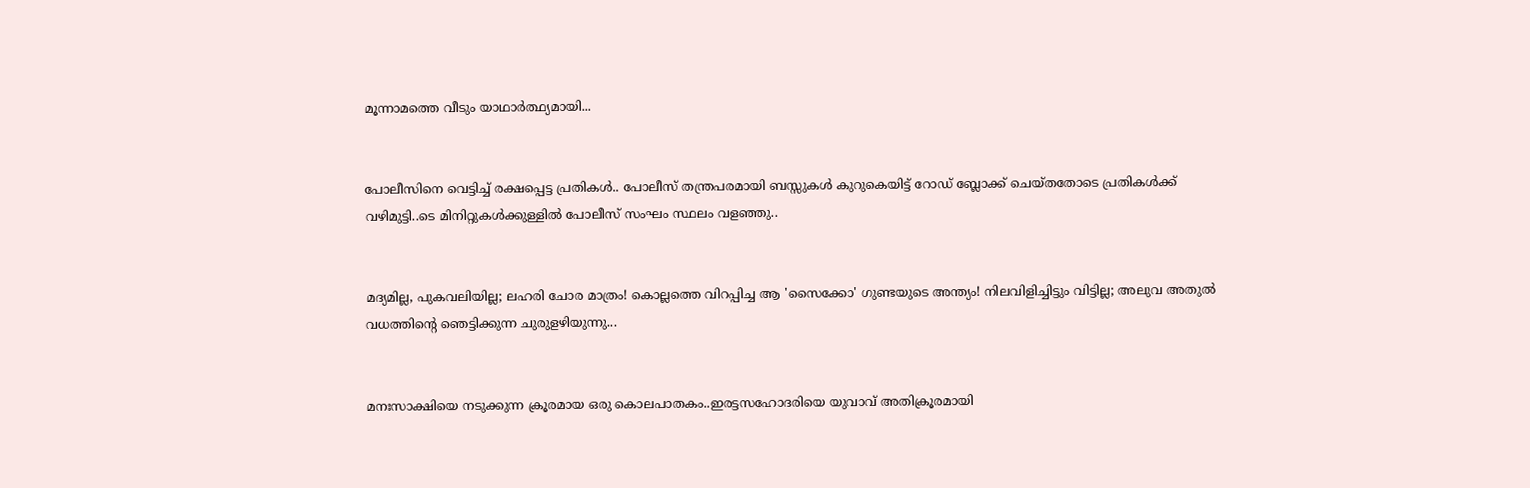മൂന്നാമത്തെ വീടും യാഥാർത്ഥ്യമായി...


പോലീസിനെ വെട്ടിച്ച് രക്ഷപ്പെട്ട പ്രതികള്‍.. പോലീസ് തന്ത്രപരമായി ബസ്സുകള്‍ കുറുകെയിട്ട് റോഡ് ബ്ലോക്ക് ചെയ്തതോടെ പ്രതികള്‍ക്ക് വഴിമുട്ടി..ടെ മിനിറ്റുകള്‍ക്കുള്ളില്‍ പോലീസ് സംഘം സ്ഥലം വളഞ്ഞു..


മദ്യമില്ല, പുകവലിയില്ല; ലഹരി ചോര മാത്രം! കൊല്ലത്തെ വിറപ്പിച്ച ആ 'സൈക്കോ' ഗുണ്ടയുടെ അന്ത്യം! നിലവിളിച്ചിട്ടും വിട്ടില്ല; അലുവ അതുൽ വധത്തിന്റെ ഞെട്ടിക്കുന്ന ചുരുളഴിയുന്നു...


മനഃസാക്ഷിയെ നടുക്കുന്ന ക്രൂരമായ ഒരു കൊലപാതകം..ഇരട്ടസഹോദരിയെ യുവാവ് അതിക്രൂരമായി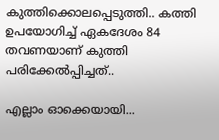കുത്തിക്കൊലപ്പെടുത്തി.. കത്തി ഉപയോഗിച്ച് ഏകദേശം 84 തവണയാണ് കുത്തി പരിക്കേൽപ്പിച്ചത്..

എല്ലാം ഓക്കെയായി...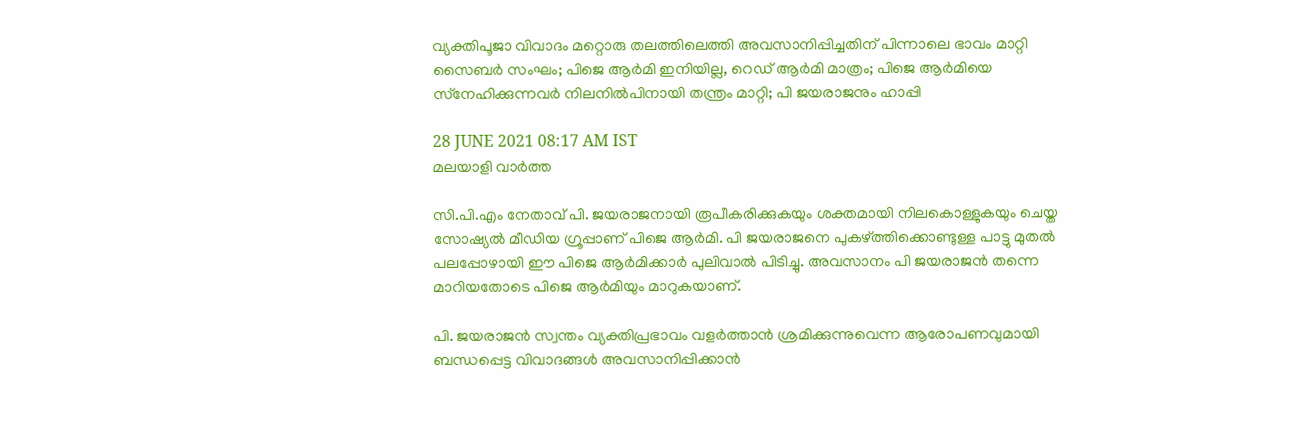വ്യക്തിപൂജാ വിവാദം മറ്റൊരു തലത്തിലെത്തി അവസാനിപ്പിച്ചതിന് പിന്നാലെ ഭാവം മാറ്റി സൈബര്‍ സംഘം; പിജെ ആര്‍മി ഇനിയില്ല, റെഡ് ആര്‍മി മാത്രം; പിജെ ആര്‍മിയെ സ്‌നേഹിക്കുന്നവര്‍ നിലനില്‍പിനായി തന്ത്രം മാറ്റി; പി ജയരാജനും ഹാപ്പി

28 JUNE 2021 08:17 AM IST
മലയാളി വാര്‍ത്ത

സി.പി.എം നേതാവ് പി. ജയരാജനായി രൂപീകരിക്കുകയും ശക്തമായി നിലകൊള്ളുകയും ചെയ്ത സോഷ്യല്‍ മീഡിയ ഗ്രൂപ്പാണ് പിജെ ആര്‍മി. പി ജയരാജനെ പുകഴ്ത്തിക്കൊണ്ടുള്ള പാട്ടു മുതല്‍ പലപ്പോഴായി ഈ പിജെ ആര്‍മിക്കാര്‍ പുലിവാല്‍ പിടിച്ചു. അവസാനം പി ജയരാജന്‍ തന്നെ മാറിയതോടെ പിജെ ആര്‍മിയും മാറുകയാണ്.

പി. ജയരാജന്‍ സ്വന്തം വ്യക്തിപ്രഭാവം വളര്‍ത്താന്‍ ശ്രമിക്കുന്നുവെന്ന ആരോപണവുമായി ബന്ധപ്പെട്ട വിവാദങ്ങള്‍ അവസാനിപ്പിക്കാന്‍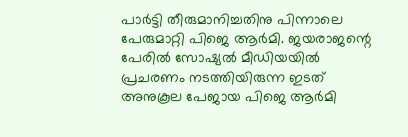പാര്‍ട്ടി തീരുമാനിച്ചതിനു പിന്നാലെ പേരുമാറ്റി പിജെ ആര്‍മി. ജയരാജന്റെ പേരില്‍ സോഷ്യല്‍ മീഡിയയില്‍ പ്രചരണം നടത്തിയിരുന്ന ഇടത് അനുകൂല പേജായ പിജെ ആര്‍മി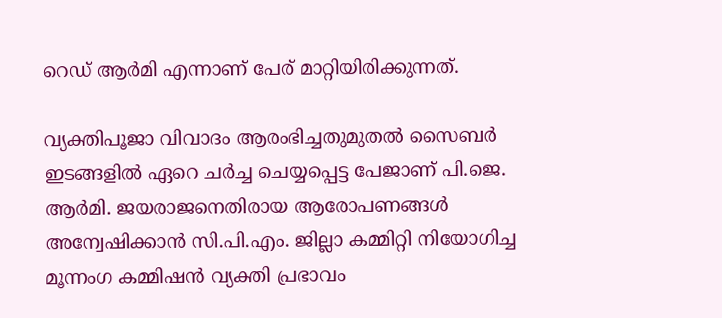റെഡ് ആര്‍മി എന്നാണ് പേര് മാറ്റിയിരിക്കുന്നത്.

വ്യക്തിപൂജാ വിവാദം ആരംഭിച്ചതുമുതല്‍ സൈബര്‍ ഇടങ്ങളില്‍ ഏറെ ചര്‍ച്ച ചെയ്യപ്പെട്ട പേജാണ് പി.ജെ. ആര്‍മി. ജയരാജനെതിരായ ആരോപണങ്ങള്‍ അന്വേഷിക്കാന്‍ സി.പി.എം. ജില്ലാ കമ്മിറ്റി നിയോഗിച്ച മൂന്നംഗ കമ്മിഷന്‍ വ്യക്തി പ്രഭാവം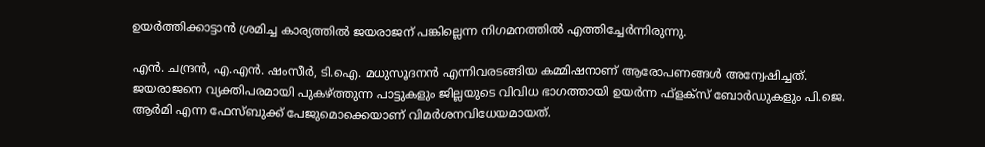ഉയര്‍ത്തിക്കാട്ടാന്‍ ശ്രമിച്ച കാര്യത്തില്‍ ജയരാജന് പങ്കില്ലെന്ന നിഗമനത്തില്‍ എത്തിച്ചേര്‍ന്നിരുന്നു.

എന്‍. ചന്ദ്രന്‍, എ.എന്‍. ഷംസീര്‍, ടി.ഐ. മധുസൂദനന്‍ എന്നിവരടങ്ങിയ കമ്മിഷനാണ് ആരോപണങ്ങള്‍ അന്വേഷിച്ചത്. ജയരാജനെ വ്യക്തിപരമായി പുകഴ്ത്തുന്ന പാട്ടുകളും ജില്ലയുടെ വിവിധ ഭാഗത്തായി ഉയര്‍ന്ന ഫ്‌ളക്‌സ് ബോര്‍ഡുകളും പി.ജെ. ആര്‍മി എന്ന ഫേസ്ബുക്ക് പേജുമൊക്കെയാണ് വിമര്‍ശനവിധേയമായത്.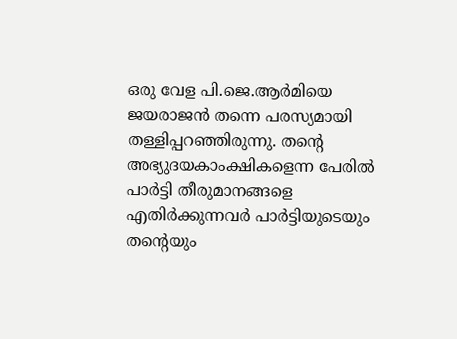ഒരു വേള പി.ജെ.ആര്‍മിയെ ജയരാജന്‍ തന്നെ പരസ്യമായി തള്ളിപ്പറഞ്ഞിരുന്നു. തന്റെ അഭ്യുദയകാംക്ഷികളെന്ന പേരില്‍ പാര്‍ട്ടി തീരുമാനങ്ങളെ എതിര്‍ക്കുന്നവര്‍ പാര്‍ട്ടിയുടെയും തന്റെയും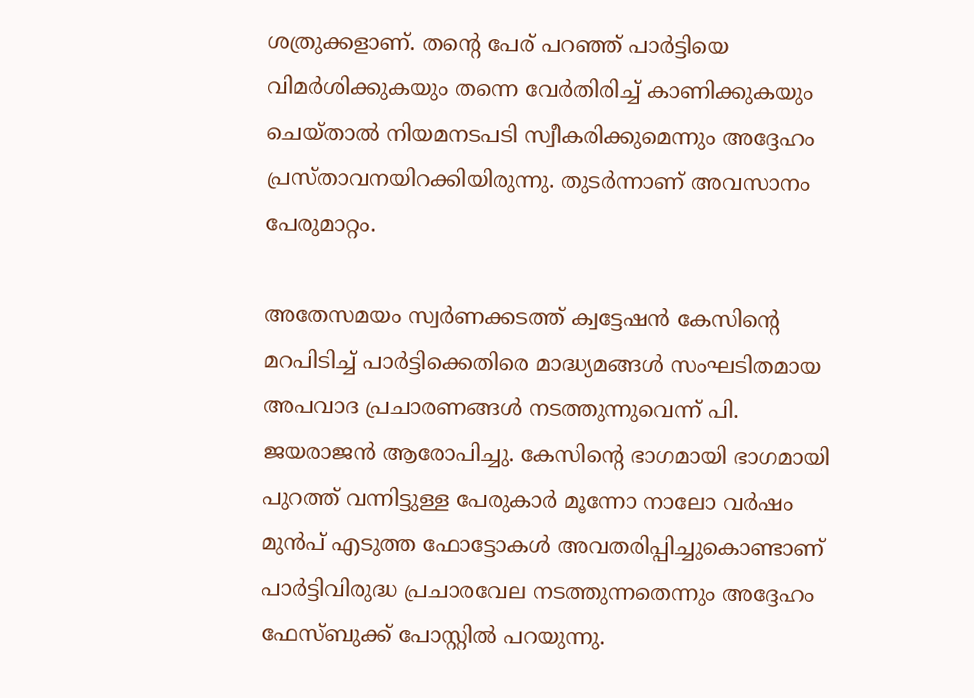ശത്രുക്കളാണ്. തന്റെ പേര് പറഞ്ഞ് പാര്‍ട്ടിയെ വിമര്‍ശിക്കുകയും തന്നെ വേര്‍തിരിച്ച് കാണിക്കുകയും ചെയ്താല്‍ നിയമനടപടി സ്വീകരിക്കുമെന്നും അദ്ദേഹം പ്രസ്താവനയിറക്കിയിരുന്നു. തുടര്‍ന്നാണ് അവസാനം പേരുമാറ്റം.

അതേസമയം സ്വര്‍ണക്കടത്ത് ക്വട്ടേഷന്‍ കേസിന്റെ മറപിടിച്ച് പാര്‍ട്ടിക്കെതിരെ മാദ്ധ്യമങ്ങള്‍ സംഘടിതമായ അപവാദ പ്രചാരണങ്ങള്‍ നടത്തുന്നുവെന്ന് പി. ജയരാജന്‍ ആരോപിച്ചു. കേസിന്റെ ഭാഗമായി ഭാഗമായി പുറത്ത് വന്നിട്ടുള്ള പേരുകാര്‍ മൂന്നോ നാലോ വര്‍ഷം മുന്‍പ് എടുത്ത ഫോട്ടോകള്‍ അവതരിപ്പിച്ചുകൊണ്ടാണ് പാര്‍ട്ടിവിരുദ്ധ പ്രചാരവേല നടത്തുന്നതെന്നും അദ്ദേഹം ഫേസ്ബുക്ക് പോസ്റ്റില്‍ പറയുന്നു.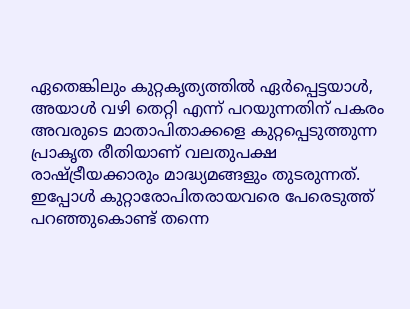ഏതെങ്കിലും കുറ്റകൃത്യത്തില്‍ ഏര്‍പ്പെട്ടയാള്‍, അയാള്‍ വഴി തെറ്റി എന്ന് പറയുന്നതിന് പകരം അവരുടെ മാതാപിതാക്കളെ കുറ്റപ്പെടുത്തുന്ന പ്രാകൃത രീതിയാണ് വലതുപക്ഷ രാഷ്ട്രീയക്കാരും മാദ്ധ്യമങ്ങളും തുടരുന്നത്. ഇപ്പോള്‍ കുറ്റാരോപിതരായവരെ പേരെടുത്ത് പറഞ്ഞുകൊണ്ട് തന്നെ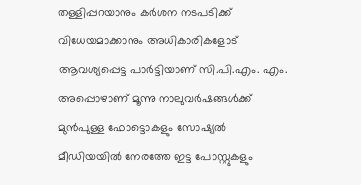തള്ളിപ്പറയാനും കര്‍ശന നടപടിക്ക് വിധേയമാക്കാനും അധികാരികളോട് ആവശ്യപ്പെട്ട പാര്‍ട്ടിയാണ് സി.പി.എം. എം. അപ്പൊഴാണ് മൂന്നു നാലുവര്‍ഷങ്ങള്‍ക്ക് മുന്‍പുള്ള ഫോട്ടൊകളും സോഷ്യല്‍ മീഡിയയില്‍ നേരത്തേ ഇട്ട പോസ്റ്റുകളും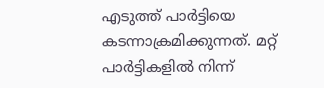എടുത്ത് പാര്‍ട്ടിയെ കടന്നാക്രമിക്കുന്നത്. മറ്റ് പാര്‍ട്ടികളില്‍ നിന്ന്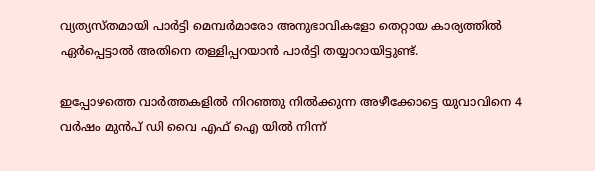വ്യത്യസ്തമായി പാര്‍ട്ടി മെമ്പര്‍മാരോ അനുഭാവികളോ തെറ്റായ കാര്യത്തില്‍ ഏര്‍പ്പെട്ടാല്‍ അതിനെ തള്ളിപ്പറയാന്‍ പാര്‍ട്ടി തയ്യാറായിട്ടുണ്ട്.

ഇപ്പോഴത്തെ വാര്‍ത്തകളില്‍ നിറഞ്ഞു നില്‍ക്കുന്ന അഴീക്കോട്ടെ യുവാവിനെ 4 വര്‍ഷം മുന്‍പ് ഡി വൈ എഫ് ഐ യില്‍ നിന്ന്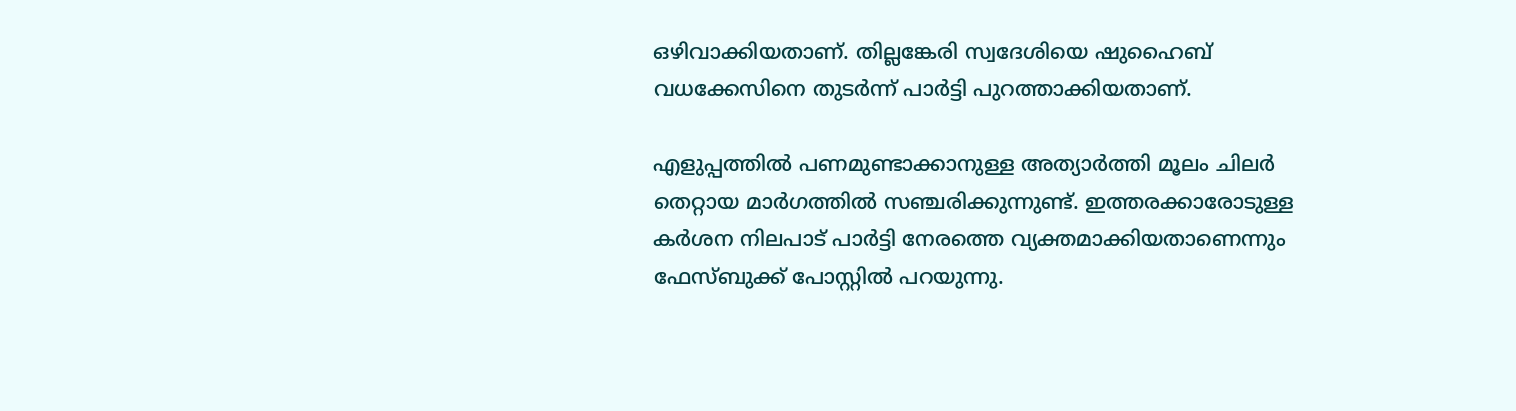ഒഴിവാക്കിയതാണ്. തില്ലങ്കേരി സ്വദേശിയെ ഷുഹൈബ് വധക്കേസിനെ തുടര്‍ന്ന് പാര്‍ട്ടി പുറത്താക്കിയതാണ്.

എളുപ്പത്തില്‍ പണമുണ്ടാക്കാനുള്ള അത്യാര്‍ത്തി മൂലം ചിലര്‍ തെറ്റായ മാര്‍ഗത്തില്‍ സഞ്ചരിക്കുന്നുണ്ട്. ഇത്തരക്കാരോടുള്ള കര്‍ശന നിലപാട് പാര്‍ട്ടി നേരത്തെ വ്യക്തമാക്കിയതാണെന്നും ഫേസ്ബുക്ക് പോസ്റ്റില്‍ പറയുന്നു.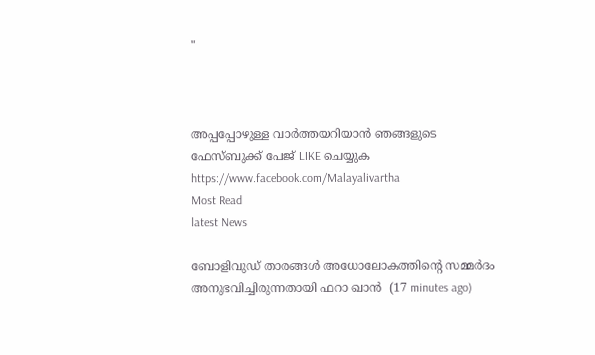"



അപ്പപ്പോഴുള്ള വാര്‍ത്തയറിയാന്‍ ഞങ്ങളുടെ ഫേസ്‌ബുക്ക്‌ പേജ് LIKE ചെയ്യുക
https://www.facebook.com/Malayalivartha
Most Read
latest News

ബോളിവുഡ് താരങ്ങള്‍ അധോലോകത്തിന്റെ സമ്മര്‍ദം അനുഭവിച്ചിരുന്നതായി ഫറാ ഖാന്‍  (17 minutes ago)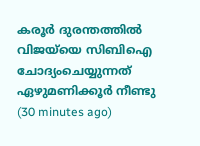കരൂര്‍ ദുരന്തത്തില്‍ വിജയ്‌യെ സിബിഐ ചോദ്യംചെയ്യുന്നത് ഏഴുമണിക്കൂര്‍ നീണ്ടു  (30 minutes ago)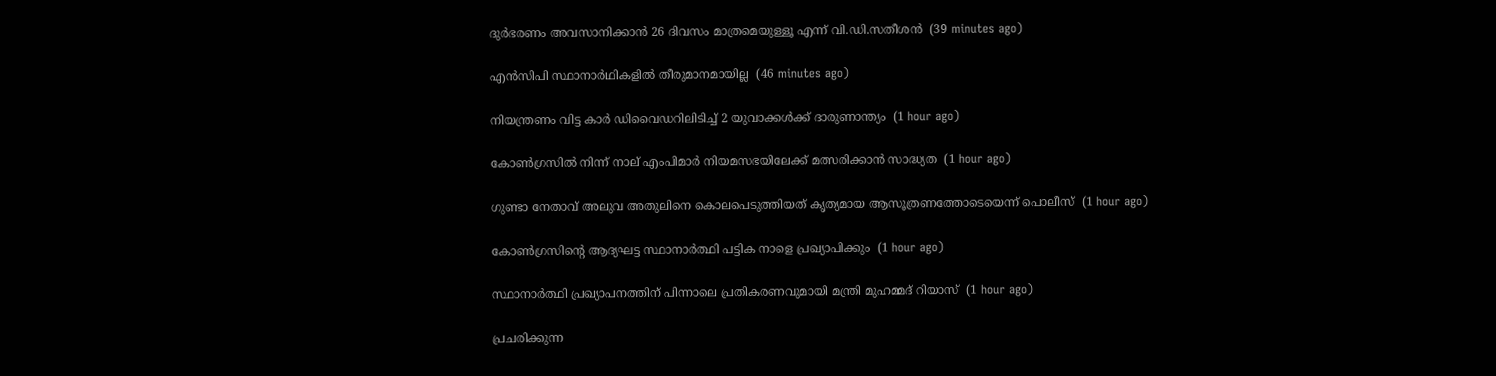ദുര്‍ഭരണം അവസാനിക്കാന്‍ 26 ദിവസം മാത്രമെയുള്ളൂ എന്ന് വി.ഡി.സതീശന്‍  (39 minutes ago)

എന്‍സിപി സ്ഥാനാര്‍ഥികളില്‍ തീരുമാനമായില്ല  (46 minutes ago)

നിയന്ത്രണം വിട്ട കാര്‍ ഡിവൈഡറിലിടിച്ച് 2 യുവാക്കള്‍ക്ക് ദാരുണാന്ത്യം  (1 hour ago)

കോണ്‍ഗ്രസില്‍ നിന്ന് നാല് എംപിമാര്‍ നിയമസഭയിലേക്ക് മത്സരിക്കാന്‍ സാദ്ധ്യത  (1 hour ago)

ഗുണ്ടാ നേതാവ് അലുവ അതുലിനെ കൊലപെടുത്തിയത് കൃത്യമായ ആസൂത്രണത്തോടെയെന്ന് പൊലീസ്  (1 hour ago)

കോണ്‍ഗ്രസിന്റെ ആദ്യഘട്ട സ്ഥാനാര്‍ത്ഥി പട്ടിക നാളെ പ്രഖ്യാപിക്കും  (1 hour ago)

സ്ഥാനാർത്ഥി പ്രഖ്യാപനത്തിന് പിന്നാലെ പ്രതികരണവുമായി മന്ത്രി മുഹമ്മദ് റിയാസ്  (1 hour ago)

പ്രചരിക്കുന്ന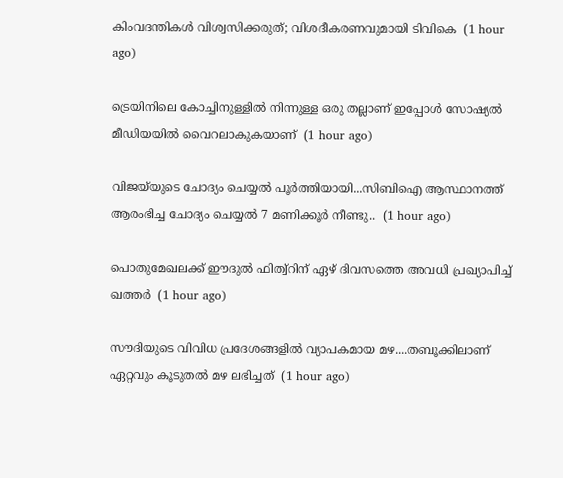കിംവദന്തികള്‍ വിശ്വസിക്കരുത്; വിശദീകരണവുമായി ടിവികെ  (1 hour ago)

ട്രെയിനിലെ കോച്ചിനുള്ളിൽ നിന്നുള്ള ഒരു തല്ലാണ് ഇപ്പോള്‍ സോഷ്യൽ മീഡിയയിൽ വൈറലാകുകയാണ്  (1 hour ago)

വിജയ്‍യുടെ ചോദ്യം ചെയ്യൽ പൂർത്തിയായി...സിബിഐ ആസ്ഥാനത്ത് ആരംഭിച്ച ചോദ്യം ചെയ്യൽ 7 മണിക്കൂർ നീണ്ടു..  (1 hour ago)

പൊതുമേഖലക്ക് ഈദുൽ ഫിത്വ്‌റിന് ഏഴ് ദിവസത്തെ അവധി പ്രഖ്യാപിച്ച് ഖത്തർ  (1 hour ago)

സൗദിയുടെ വിവിധ പ്രദേശങ്ങളിൽ വ്യാപകമായ മഴ....തബൂക്കിലാണ് ഏറ്റവും കൂടുതൽ മഴ ലഭിച്ചത്  (1 hour ago)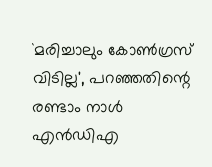`മരിച്ചാലും കോൺഗ്രസ് വിടില്ല', പറഞ്ഞതിന്റെ രണ്ടാം നാൾ എൻഡിഎ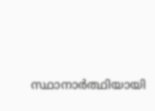സ്ഥാനാർത്ഥിയായി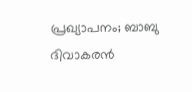പ്രഖ്യാപനം; ബാബു ദിവാകരൻ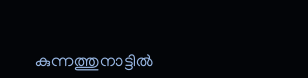കുന്നത്തുനാട്ടിൽ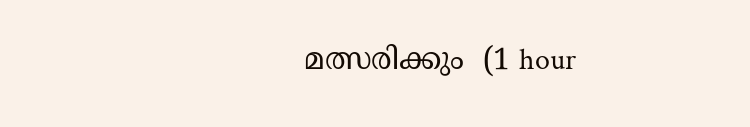മത്സരിക്കും  (1 hour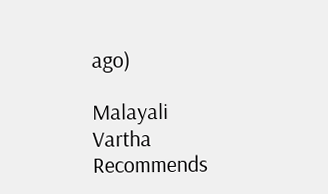ago)

Malayali Vartha Recommends